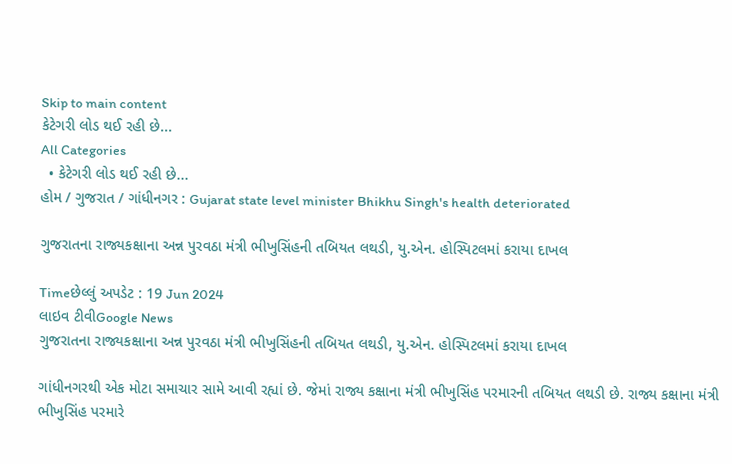Skip to main content
કેટેગરી લોડ થઈ રહી છે...
All Categories
  • કેટેગરી લોડ થઈ રહી છે...
હોમ / ગુજરાત / ગાંધીનગર : Gujarat state level minister Bhikhu Singh's health deteriorated

ગુજરાતના રાજ્યકક્ષાના અન્ન પુરવઠા મંત્રી ભીખુસિંહની તબિયત લથડી, યુ.એન. હોસ્પિટલમાં કરાયા દાખલ

Timeછેલ્લું અપડેટ : 19 Jun 2024
લાઇવ ટીવીGoogle News
ગુજરાતના રાજ્યકક્ષાના અન્ન પુરવઠા મંત્રી ભીખુસિંહની તબિયત લથડી, યુ.એન. હોસ્પિટલમાં કરાયા દાખલ

ગાંધીનગરથી એક મોટા સમાચાર સામે આવી રહ્યાં છે. જેમાં રાજ્ય કક્ષાના મંત્રી ભીખુસિંહ પરમારની તબિયત લથડી છે. રાજ્ય કક્ષાના મંત્રી ભીખુસિંહ પરમારે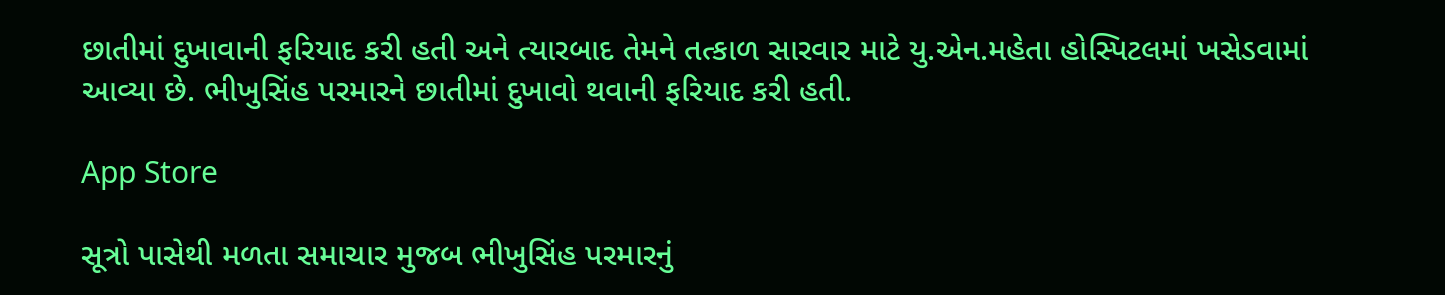છાતીમાં દુખાવાની ફરિયાદ કરી હતી અને ત્યારબાદ તેમને તત્કાળ સારવાર માટે યુ.એન.મહેતા હોસ્પિટલમાં ખસેડવામાં આવ્યા છે. ભીખુસિંહ પરમારને છાતીમાં દુખાવો થવાની ફરિયાદ કરી હતી.

App Store

સૂત્રો પાસેથી મળતા સમાચાર મુજબ ભીખુસિંહ પરમારનું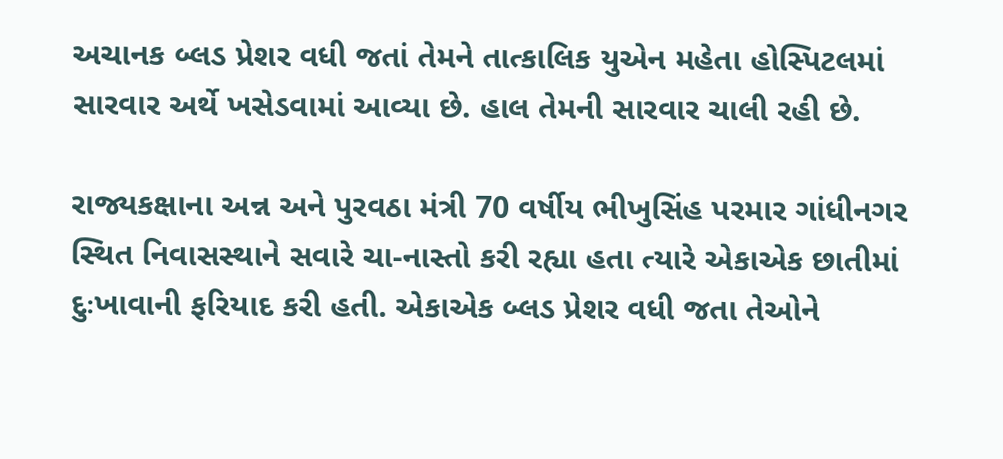અચાનક બ્લડ પ્રેશર વધી જતાં તેમને તાત્કાલિક યુએન મહેતા હોસ્પિટલમાં સારવાર અર્થે ખસેડવામાં આવ્યા છે. હાલ તેમની સારવાર ચાલી રહી છે.

રાજ્યકક્ષાના અન્ન અને પુરવઠા મંત્રી 70 વર્ષીય ભીખુસિંહ પરમાર ગાંધીનગર સ્થિત નિવાસસ્થાને સવારે ચા-નાસ્તો કરી રહ્યા હતા ત્યારે એકાએક છાતીમાં દુઃખાવાની ફરિયાદ કરી હતી. એકાએક બ્લડ પ્રેશર વધી જતા તેઓને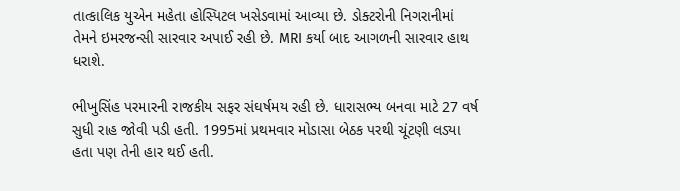તાત્કાલિક યુએન મહેતા હોસ્પિટલ ખસેડવામાં આવ્યા છે. ડોક્ટરોની નિગરાનીમાં તેમને ઇમરજન્સી સારવાર અપાઈ રહી છે. MRI કર્યા બાદ આગળની સારવાર હાથ ધરાશે.

ભીખુસિંહ પરમારની રાજકીય સફર સંઘર્ષમય રહી છે. ધારાસભ્ય બનવા માટે 27 વર્ષ સુધી રાહ જોવી પડી હતી. 1995માં પ્રથમવાર મોડાસા બેઠક પરથી ચૂંટણી લડ્યા હતા પણ તેની હાર થઈ હતી.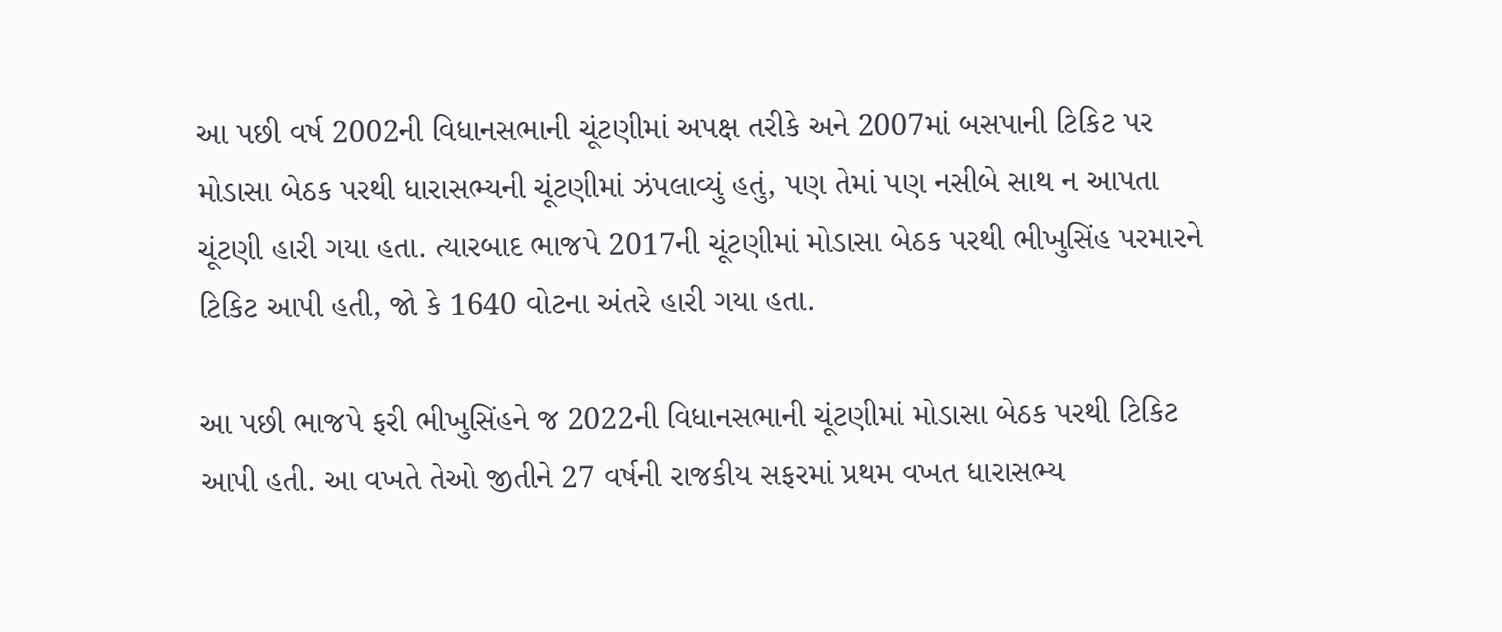આ પછી વર્ષ 2002ની વિધાનસભાની ચૂંટણીમાં અપક્ષ તરીકે અને 2007માં બસપાની ટિકિટ પર મોડાસા બેઠક પરથી ધારાસભ્યની ચૂંટણીમાં ઝંપલાવ્યું હતું, પણ તેમાં પણ નસીબે સાથ ન આપતા ચૂંટણી હારી ગયા હતા. ત્યારબાદ ભાજપે 2017ની ચૂંટણીમાં મોડાસા બેઠક પરથી ભીખુસિંહ પરમારને ટિકિટ આપી હતી, જો કે 1640 વોટના અંતરે હારી ગયા હતા.

આ પછી ભાજપે ફરી ભીખુસિંહને જ 2022ની વિધાનસભાની ચૂંટણીમાં મોડાસા બેઠક પરથી ટિકિટ આપી હતી. આ વખતે તેઓ જીતીને 27 વર્ષની રાજકીય સફરમાં પ્રથમ વખત ધારાસભ્ય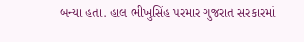બન્યા હતા. હાલ ભીખુસિંહ પરમાર ગુજરાત સરકારમાં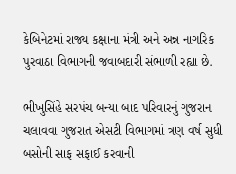કેબિનેટમાં રાજ્ય કક્ષાના મંત્રી અને અન્ન નાગરિક પુરવાઠા વિભાગની જવાબદારી સંભાળી રહ્યા છે.

ભીખુસિંહે સરપંચ બન્યા બાદ પરિવારનું ગુજરાન ચલાવવા ગુજરાત એસટી વિભાગમાં ત્રણ વર્ષ સુધી બસોની સાફ સફાઈ કરવાની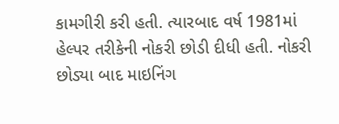કામગીરી કરી હતી. ત્યારબાદ વર્ષ 1981માં હેલ્પર તરીકેની નોકરી છોડી દીધી હતી. નોકરી છોડ્યા બાદ માઇનિંગ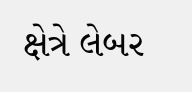ક્ષેત્રે લેબર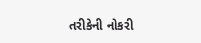તરીકેની નોકરી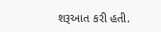શરૂઆત કરી હતી.